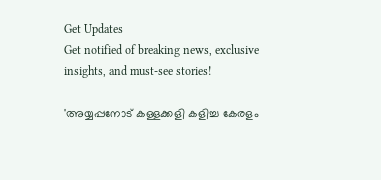Get Updates
Get notified of breaking news, exclusive insights, and must-see stories!

'അയ്യപ്പനോട് കള്ളക്കളി കളിച്ച കേരളം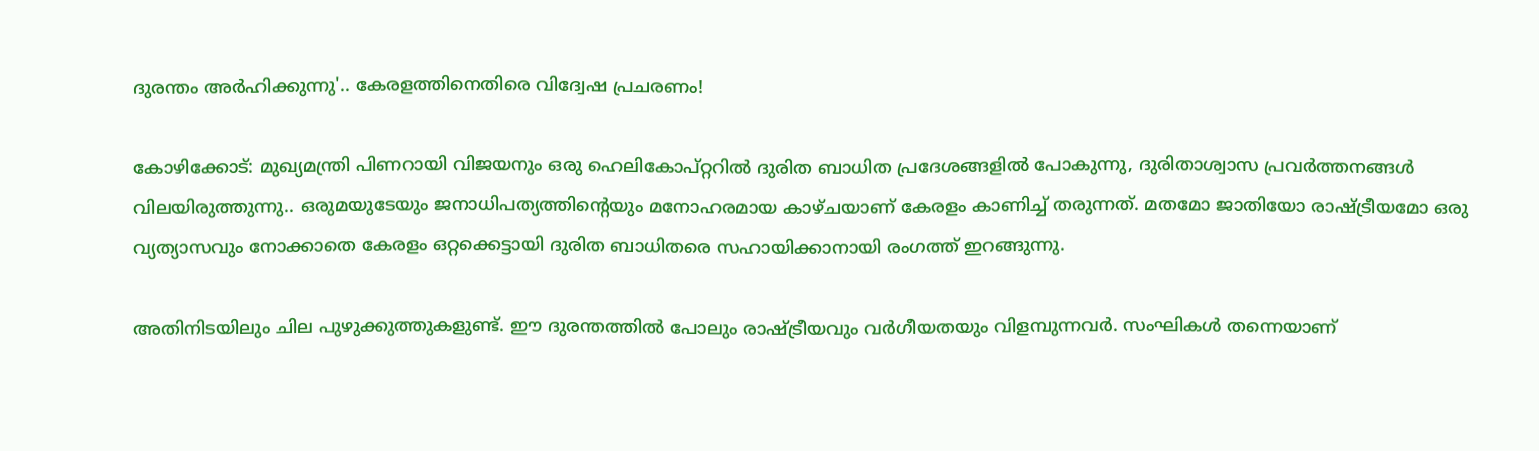ദുരന്തം അർഹിക്കുന്നു'.. കേരളത്തിനെതിരെ വിദ്വേഷ പ്രചരണം!

കോഴിക്കോട്: മുഖ്യമന്ത്രി പിണറായി വിജയനും ഒരു ഹെലികോപ്റ്ററില്‍ ദുരിത ബാധിത പ്രദേശങ്ങളില്‍ പോകുന്നു, ദുരിതാശ്വാസ പ്രവര്‍ത്തനങ്ങള്‍ വിലയിരുത്തുന്നു.. ഒരുമയുടേയും ജനാധിപത്യത്തിന്റെയും മനോഹരമായ കാഴ്ചയാണ് കേരളം കാണിച്ച് തരുന്നത്. മതമോ ജാതിയോ രാഷ്ട്രീയമോ ഒരു വ്യത്യാസവും നോക്കാതെ കേരളം ഒറ്റക്കെട്ടായി ദുരിത ബാധിതരെ സഹായിക്കാനായി രംഗത്ത് ഇറങ്ങുന്നു.

അതിനിടയിലും ചില പുഴുക്കുത്തുകളുണ്ട്. ഈ ദുരന്തത്തില്‍ പോലും രാഷ്ട്രീയവും വര്‍ഗീയതയും വിളമ്പുന്നവര്‍. സംഘികള്‍ തന്നെയാണ്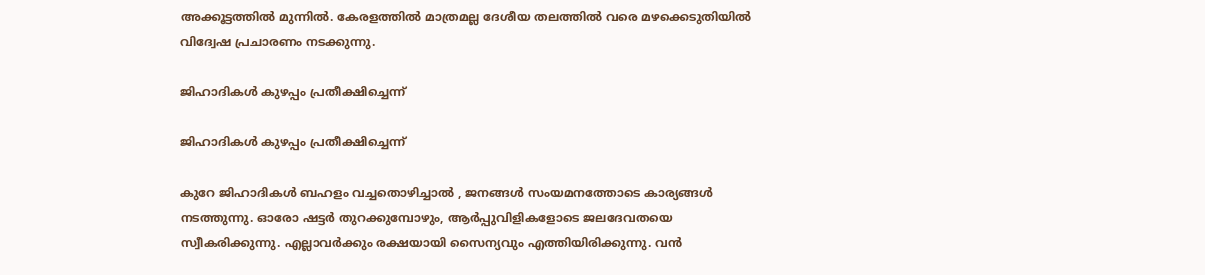അക്കൂട്ടത്തില്‍ മുന്നില്‍. കേരളത്തില്‍ മാത്രമല്ല ദേശീയ തലത്തില്‍ വരെ മഴക്കെടുതിയില്‍ വിദ്വേഷ പ്രചാരണം നടക്കുന്നു.

ജിഹാദികൾ കുഴപ്പം പ്രതീക്ഷിച്ചെന്ന്

ജിഹാദികൾ കുഴപ്പം പ്രതീക്ഷിച്ചെന്ന്

കുറേ ജിഹാദികള്‍ ബഹളം വച്ചതൊഴിച്ചാല്‍ , ജനങ്ങള്‍ സംയമനത്തോടെ കാര്യങ്ങള്‍ നടത്തുന്നു. ഓരോ ഷട്ടര്‍ തുറക്കുമ്പോഴും, ആര്‍പ്പുവിളികളോടെ ജലദേവതയെ സ്വീകരിക്കുന്നു. എല്ലാവര്‍ക്കും രക്ഷയായി സൈന്യവും എത്തിയിരിക്കുന്നു. വന്‍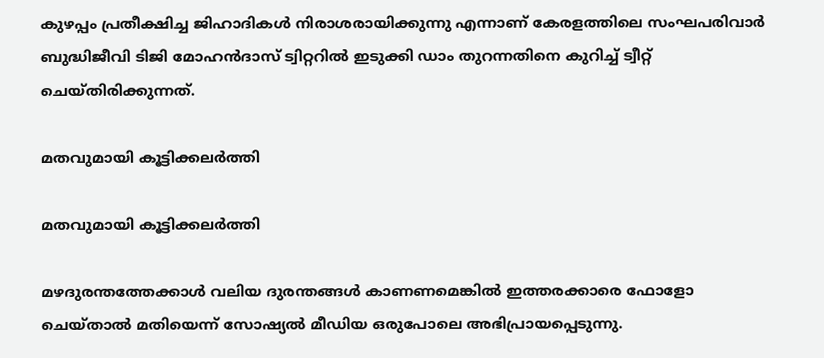കുഴപ്പം പ്രതീക്ഷിച്ച ജിഹാദികള്‍ നിരാശരായിക്കുന്നു എന്നാണ് കേരളത്തിലെ സംഘപരിവാർ ബുദ്ധിജീവി ടിജി മോഹൻദാസ് ട്വിറ്ററിൽ ഇടുക്കി ഡാം തുറന്നതിനെ കുറിച്ച് ട്വീറ്റ് ചെയ്തിരിക്കുന്നത്.

മതവുമായി കൂട്ടിക്കലർത്തി

മതവുമായി കൂട്ടിക്കലർത്തി

മഴദുരന്തത്തേക്കാൾ വലിയ ദുരന്തങ്ങൾ കാണണമെങ്കിൽ ഇത്തരക്കാരെ ഫോളോ ചെയ്താൽ മതിയെന്ന് സോഷ്യൽ മീഡിയ ഒരുപോലെ അഭിപ്രായപ്പെടുന്നു.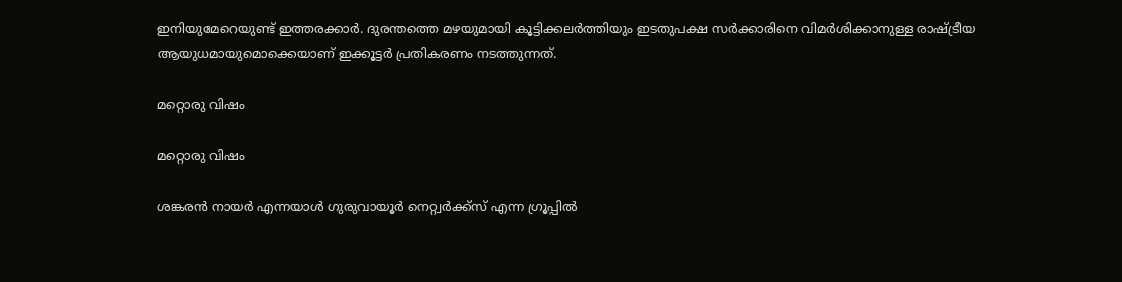ഇനിയുമേറെയുണ്ട് ഇത്തരക്കാർ. ദുരന്തത്തെ മഴയുമായി കൂട്ടിക്കലർത്തിയും ഇടതുപക്ഷ സർക്കാരിനെ വിമർശിക്കാനുള്ള രാഷ്ട്രീയ ആയുധമായുമൊക്കെയാണ് ഇക്കൂട്ടർ പ്രതികരണം നടത്തുന്നത്.

മറ്റൊരു വിഷം

മറ്റൊരു വിഷം

ശങ്കരന്‍ നായര്‍ എന്നയാള്‍ ഗുരുവായൂര്‍ നെറ്റ്വര്‍ക്ക്‌സ് എന്ന ഗ്രൂപ്പില്‍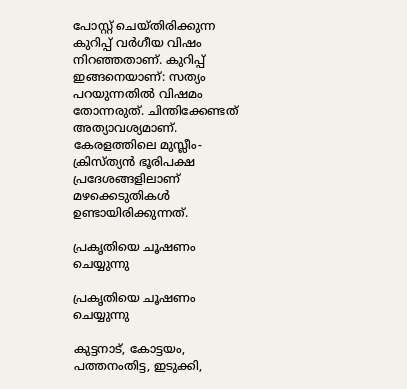പോസ്റ്റ് ചെയ്തിരിക്കുന്ന കുറിപ്പ് വര്‍ഗീയ വിഷം നിറഞ്ഞതാണ്. കുറിപ്പ് ഇങ്ങനെയാണ്: സത്യം പറയുന്നതില്‍ വിഷമം തോന്നരുത്. ചിന്തിക്കേണ്ടത് അത്യാവശ്യമാണ്. കേരളത്തിലെ മുസ്ലീം- ക്രിസ്ത്യന്‍ ഭൂരിപക്ഷ പ്രദേശങ്ങളിലാണ് മഴക്കെടുതികള്‍ ഉണ്ടായിരിക്കുന്നത്.

പ്രകൃതിയെ ചൂഷണം ചെയ്യുന്നു

പ്രകൃതിയെ ചൂഷണം ചെയ്യുന്നു

കുട്ടനാട്, കോട്ടയം, പത്തനംതിട്ട, ഇടുക്കി,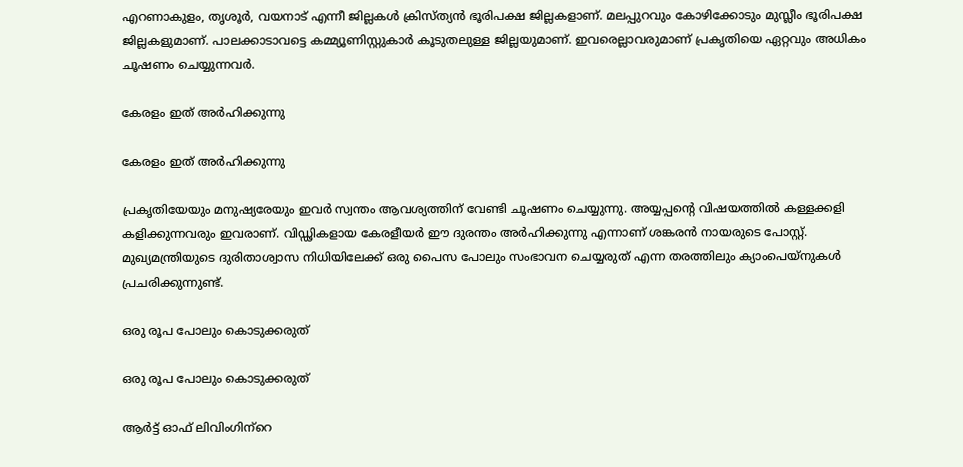എറണാകുളം, തൃശൂര്‍, വയനാട് എന്നീ ജില്ലകള്‍ ക്രിസ്ത്യന്‍ ഭൂരിപക്ഷ ജില്ലകളാണ്. മലപ്പുറവും കോഴിക്കോടും മുസ്ലീം ഭൂരിപക്ഷ ജില്ലകളുമാണ്. പാലക്കാടാവട്ടെ കമ്മ്യൂണിസ്റ്റുകാര്‍ കൂടുതലുള്ള ജില്ലയുമാണ്. ഇവരെല്ലാവരുമാണ് പ്രകൃതിയെ ഏറ്റവും അധികം ചൂഷണം ചെയ്യുന്നവര്‍.

കേരളം ഇത് അർഹിക്കുന്നു

കേരളം ഇത് അർഹിക്കുന്നു

പ്രകൃതിയേയും മനുഷ്യരേയും ഇവര്‍ സ്വന്തം ആവശ്യത്തിന് വേണ്ടി ചൂഷണം ചെയ്യുന്നു. അയ്യപ്പന്റെ വിഷയത്തില്‍ കള്ളക്കളി കളിക്കുന്നവരും ഇവരാണ്. വിഡ്ഢികളായ കേരളീയര്‍ ഈ ദുരന്തം അര്‍ഹിക്കുന്നു എന്നാണ് ശങ്കരന്‍ നായരുടെ പോസ്റ്റ്. മുഖ്യമന്ത്രിയുടെ ദുരിതാശ്വാസ നിധിയിലേക്ക് ഒരു പൈസ പോലും സംഭാവന ചെയ്യരുത് എന്ന തരത്തിലും ക്യാംപെയ്‌നുകള്‍ പ്രചരിക്കുന്നുണ്ട്.

ഒരു രൂപ പോലും കൊടുക്കരുത്

ഒരു രൂപ പോലും കൊടുക്കരുത്

ആര്‍ട്ട് ഓഫ് ലിവിംഗിന്‌റെ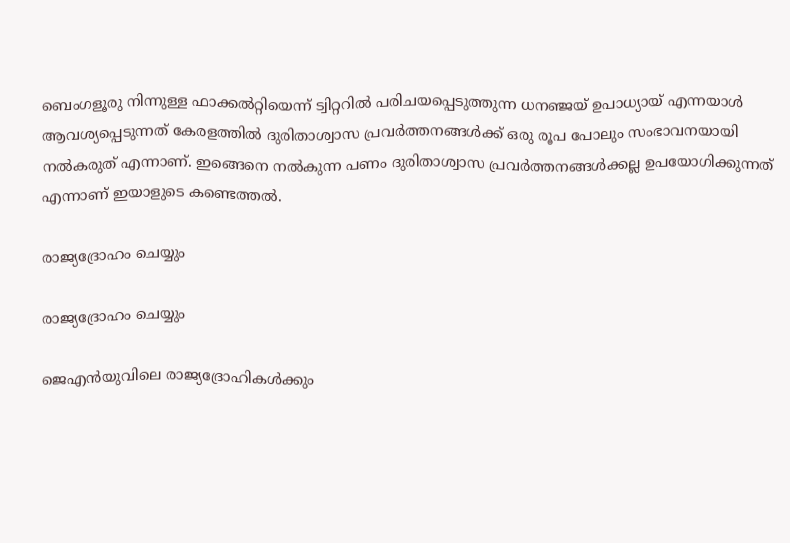ബെംഗളൂരു നിന്നുള്ള ഫാക്കല്‍റ്റിയെന്ന് ട്വിറ്ററില്‍ പരിചയപ്പെടുത്തുന്ന ധനഞ്ജയ് ഉപാധ്യായ് എന്നയാള്‍ ആവശ്യപ്പെടുന്നത് കേരളത്തില്‍ ദുരിതാശ്വാസ പ്രവര്‍ത്തനങ്ങള്‍ക്ക് ഒരു രൂപ പോലും സംഭാവനയായി നല്‍കരുത് എന്നാണ്. ഇങ്ങെനെ നല്‍കുന്ന പണം ദുരിതാശ്വാസ പ്രവര്‍ത്തനങ്ങള്‍ക്കല്ല ഉപയോഗിക്കുന്നത് എന്നാണ് ഇയാളുടെ കണ്ടെത്തല്‍.

രാജ്യദ്രോഹം ചെയ്യും

രാജ്യദ്രോഹം ചെയ്യും

ജെഎന്‍യുവിലെ രാജ്യദ്രോഹികള്‍ക്കും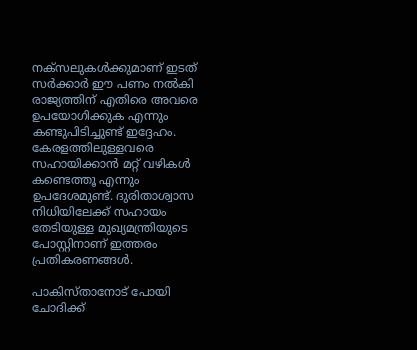നക്‌സലുകള്‍ക്കുമാണ് ഇടത് സര്‍ക്കാര്‍ ഈ പണം നല്‍കി രാജ്യത്തിന് എതിരെ അവരെ ഉപയോഗിക്കുക എന്നും കണ്ടുപിടിച്ചുണ്ട് ഇദ്ദേഹം. കേരളത്തിലുള്ളവരെ സഹായിക്കാന്‍ മറ്റ് വഴികള്‍ കണ്ടെത്തൂ എന്നും ഉപദേശമുണ്ട്. ദുരിതാശ്വാസ നിധിയിലേക്ക് സഹായം തേടിയുള്ള മുഖ്യമന്ത്രിയുടെ പോസ്റ്റിനാണ് ഇത്തരം പ്രതികരണങ്ങള്‍.

പാകിസ്താനോട് പോയി ചോദിക്ക്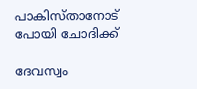പാകിസ്താനോട് പോയി ചോദിക്ക്

ദേവസ്വം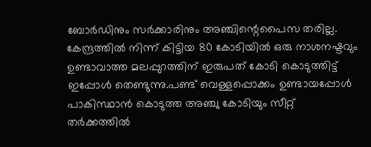ബോർഡിനും സർക്കാരിനും അഞ്ചിന്റെപൈസ തരില്ല. കേന്ദ്രത്തിൽ നിന്ന് കിട്ടിയ 80 കോടിയിൽ ഒരു നാശനഷ്ടവും ഉണ്ടാവാത്ത മലപ്പുറത്തിന് ഇരുപത് കോടി കൊടുത്തിട്ട് ഇപ്പോൾ തെണ്ടുന്നു.പണ്ട് വെള്ളപ്പൊക്കം ഉണ്ടായപ്പോൾ പാകിസ്ഥാൻ കൊടുത്ത അഞ്ചു കോടിയും സീറ്റ് തർക്കത്തിൽ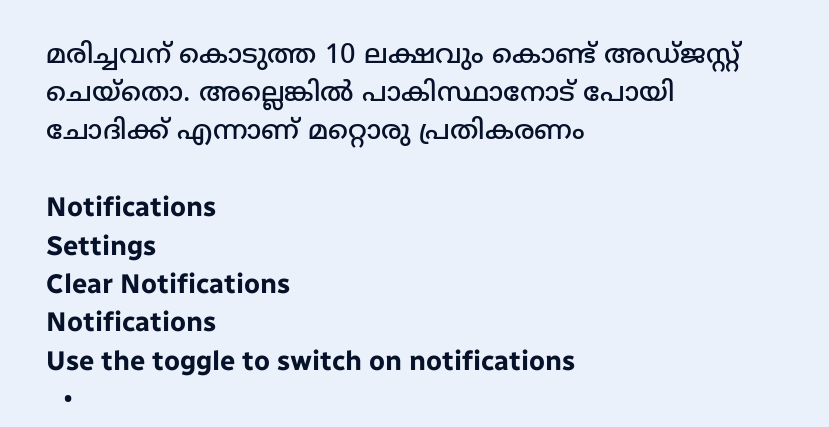മരിച്ചവന് കൊടുത്ത 10 ലക്ഷവും കൊണ്ട് അഡ്ജസ്റ്റ് ചെയ്തൊ. അല്ലെങ്കിൽ പാകിസ്ഥാനോട് പോയി ചോദിക്ക് എന്നാണ് മറ്റൊരു പ്രതികരണം

Notifications
Settings
Clear Notifications
Notifications
Use the toggle to switch on notifications
  •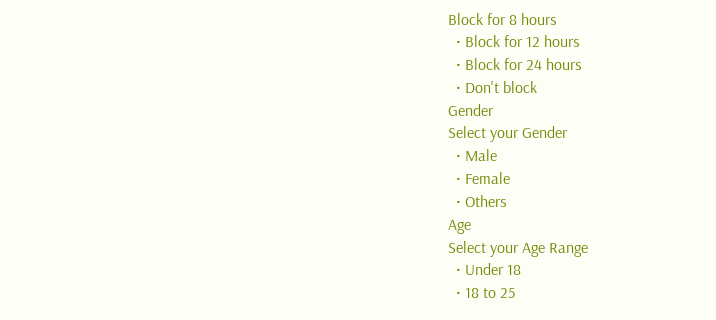Block for 8 hours
  • Block for 12 hours
  • Block for 24 hours
  • Don't block
Gender
Select your Gender
  • Male
  • Female
  • Others
Age
Select your Age Range
  • Under 18
  • 18 to 25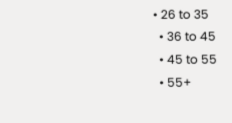• 26 to 35
  • 36 to 45
  • 45 to 55
  • 55+